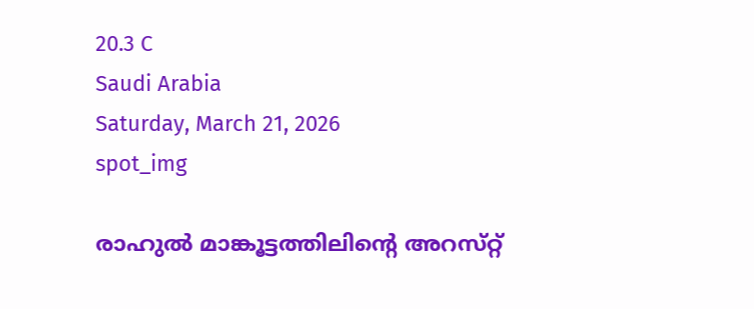20.3 C
Saudi Arabia
Saturday, March 21, 2026
spot_img

രാഹുൽ മാങ്കൂട്ടത്തിലിന്റെ അറസ്‌റ്റ്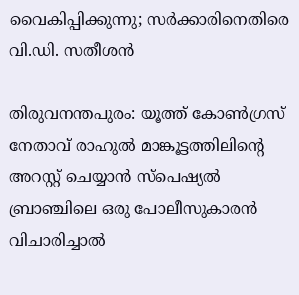വൈകിപ്പിക്കുന്നു; സർക്കാരിനെതിരെ വി.ഡി. സതീശൻ

തിരുവനന്തപുരം: യൂത്ത് കോൺഗ്രസ് നേതാവ് രാഹുൽ മാങ്കൂട്ടത്തിലിന്റെ അറസ്റ്റ് ചെയ്യാൻ സ്പെഷ്യൽ ബ്രാഞ്ചിലെ ഒരു പോലീസുകാരൻ വിചാരിച്ചാൽ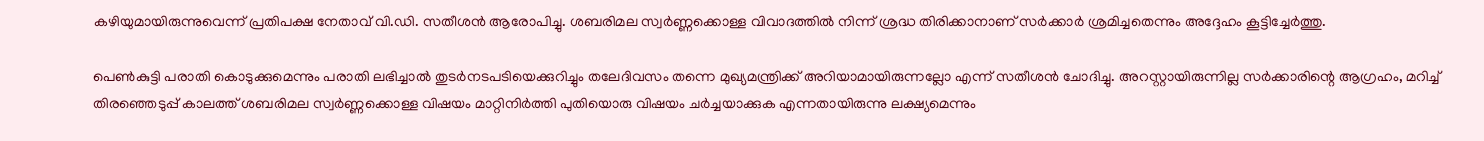കഴിയുമായിരുന്നുവെന്ന് പ്രതിപക്ഷ നേതാവ് വി.ഡി. സതീശൻ ആരോപിച്ചു. ശബരിമല സ്വർണ്ണക്കൊള്ള വിവാദത്തിൽ നിന്ന് ശ്രദ്ധ തിരിക്കാനാണ് സർക്കാർ ശ്രമിച്ചതെന്നും അദ്ദേഹം കൂട്ടിച്ചേർത്തു.

പെൺകുട്ടി പരാതി കൊടുക്കുമെന്നും പരാതി ലഭിച്ചാൽ തുടർനടപടിയെക്കുറിച്ചും തലേദിവസം തന്നെ മുഖ്യമന്ത്രിക്ക് അറിയാമായിരുന്നല്ലോ എന്ന് സതീശൻ ചോദിച്ചു. അറസ്റ്റായിരുന്നില്ല സർക്കാരിന്റെ ആഗ്രഹം, മറിച്ച് തിരഞ്ഞെടുപ്പ് കാലത്ത് ശബരിമല സ്വർണ്ണക്കൊള്ള വിഷയം മാറ്റിനിർത്തി പുതിയൊരു വിഷയം ചർച്ചയാക്കുക എന്നതായിരുന്നു ലക്ഷ്യമെന്നും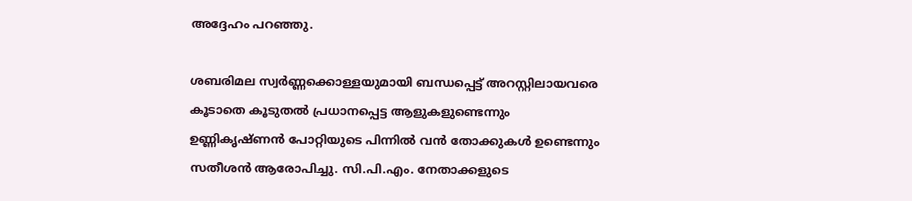അദ്ദേഹം പറഞ്ഞു.

ശബരിമല സ്വർണ്ണക്കൊള്ളയുമായി ബന്ധപ്പെട്ട് അറസ്റ്റിലായവരെ കൂടാതെ കൂടുതൽ പ്രധാനപ്പെട്ട ആളുകളുണ്ടെന്നും ഉണ്ണികൃഷ്ണൻ പോറ്റിയുടെ പിന്നിൽ വൻ തോക്കുകൾ ഉണ്ടെന്നും സതീശൻ ആരോപിച്ചു. സി.പി.എം. നേതാക്കളുടെ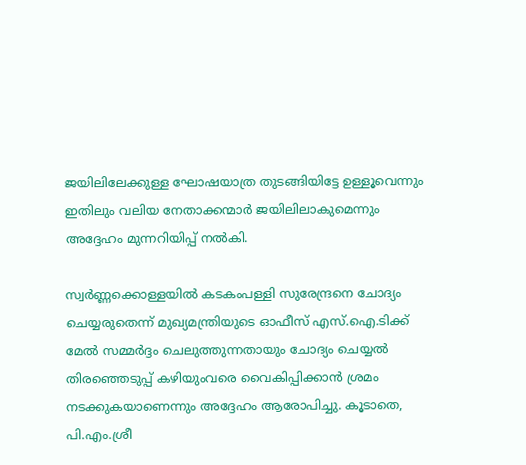ജയിലിലേക്കുള്ള ഘോഷയാത്ര തുടങ്ങിയിട്ടേ ഉള്ളൂവെന്നും ഇതിലും വലിയ നേതാക്കന്മാർ ജയിലിലാകുമെന്നും അദ്ദേഹം മുന്നറിയിപ്പ് നൽകി.

സ്വർണ്ണക്കൊള്ളയിൽ കടകംപള്ളി സുരേന്ദ്രനെ ചോദ്യം ചെയ്യരുതെന്ന് മുഖ്യമന്ത്രിയുടെ ഓഫീസ് എസ്.ഐ.ടിക്ക് മേൽ സമ്മർദ്ദം ചെലുത്തുന്നതായും ചോദ്യം ചെയ്യൽ തിരഞ്ഞെടുപ്പ് കഴിയുംവരെ വൈകിപ്പിക്കാൻ ശ്രമം നടക്കുകയാണെന്നും അദ്ദേഹം ആരോപിച്ചു. കൂടാതെ, പി.എം.ശ്രീ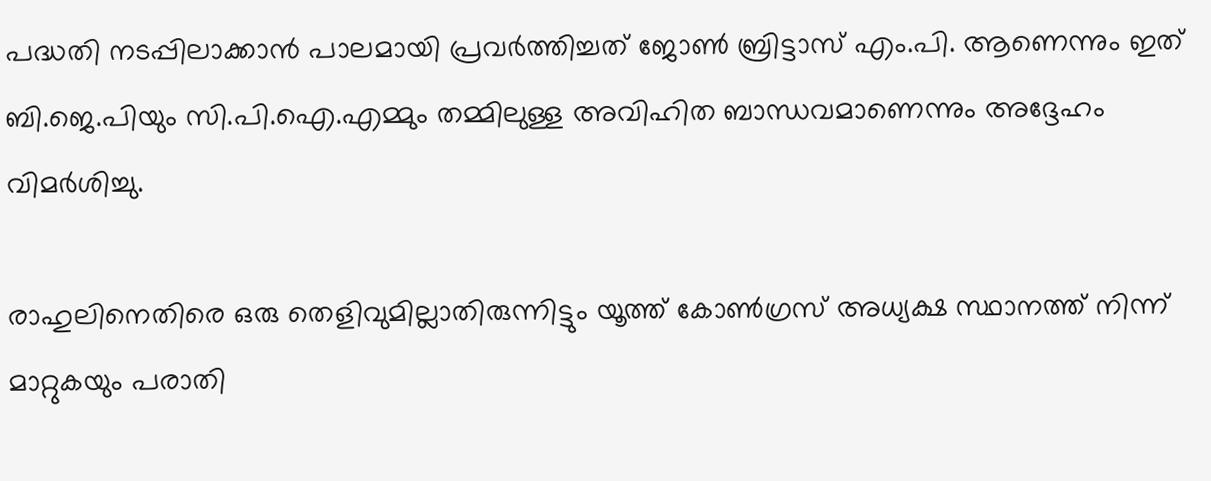പദ്ധതി നടപ്പിലാക്കാൻ പാലമായി പ്രവർത്തിച്ചത് ജോൺ ബ്രിട്ടാസ് എം.പി. ആണെന്നും ഇത് ബി.ജെ.പിയും സി.പി.ഐ.എമ്മും തമ്മിലുള്ള അവിഹിത ബാന്ധവമാണെന്നും അദ്ദേഹം വിമർശിച്ചു.

രാഹുലിനെതിരെ ഒരു തെളിവുമില്ലാതിരുന്നിട്ടും യൂത്ത് കോൺഗ്രസ് അധ്യക്ഷ സ്ഥാനത്ത് നിന്ന് മാറ്റുകയും പരാതി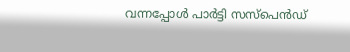വന്നപ്പോൾ പാർട്ടി സസ്പെൻഡ്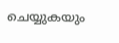ചെയ്യുകയും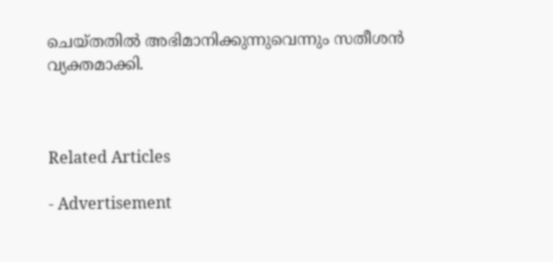ചെയ്തതിൽ അഭിമാനിക്കുന്നുവെന്നും സതീശൻ വ്യക്തമാക്കി.



Related Articles

- Advertisement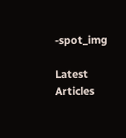-spot_img

Latest Articles